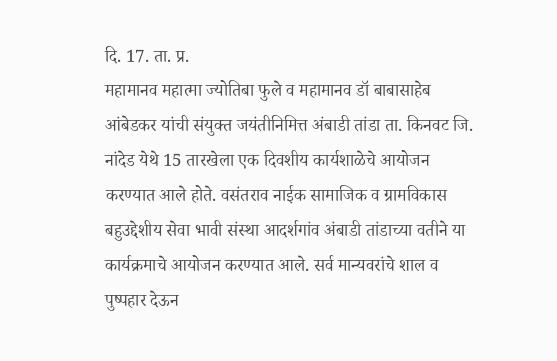दि. 17. ता. प्र.
महामानव महात्मा ज्योतिबा फुले व महामानव डॉ बाबासाहेब आंबेडकर यांची संयुक्त जयंतीनिमित्त अंबाडी तांडा ता. किनवट जि. नांदेड येथे 15 तारखेला एक दिवशीय कार्यशाळेचे आयोजन करण्यात आले होते. वसंतराव नाईक सामाजिक व ग्रामविकास बहुउद्देशीय सेवा भावी संस्था आदर्शगांव अंबाडी तांडाच्या वतीने या कार्यक्रमाचे आयोजन करण्यात आले. सर्व मान्यवरांचे शाल व पुष्पहार देऊन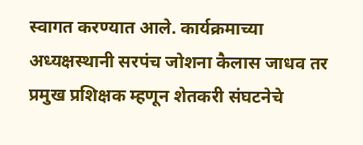स्वागत करण्यात आले. कार्यक्रमाच्या अध्यक्षस्थानी सरपंच जोशना कैलास जाधव तर प्रमुख प्रशिक्षक म्हणून शेतकरी संघटनेचे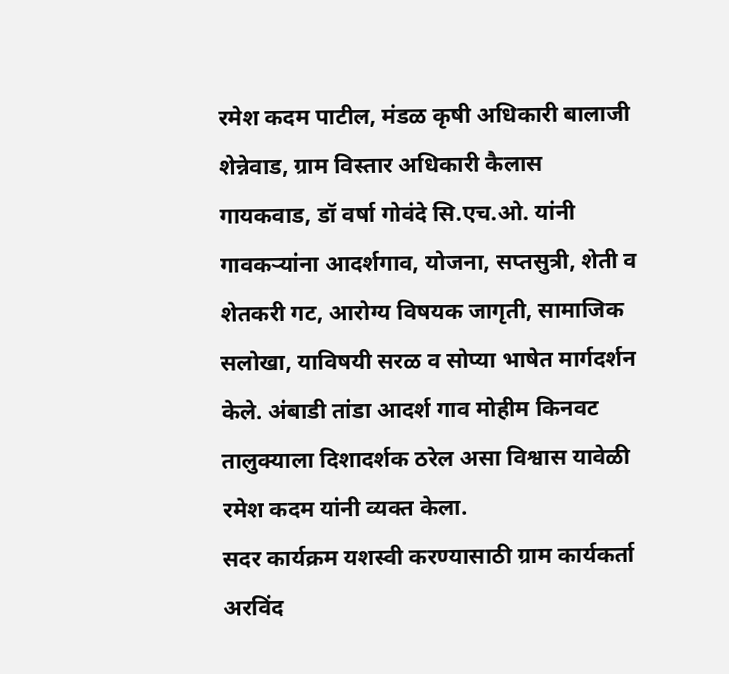रमेश कदम पाटील, मंडळ कृषी अधिकारी बालाजी शेन्नेवाड, ग्राम विस्तार अधिकारी कैलास गायकवाड, डॉ वर्षा गोवंदे सि.एच.ओ. यांनी गावकऱ्यांना आदर्शगाव, योजना, सप्तसुत्री, शेती व शेतकरी गट, आरोग्य विषयक जागृती, सामाजिक सलोखा, याविषयी सरळ व सोप्या भाषेत मार्गदर्शन केले. अंबाडी तांडा आदर्श गाव मोहीम किनवट तालुक्याला दिशादर्शक ठरेल असा विश्वास यावेळी रमेश कदम यांनी व्यक्त केला.
सदर कार्यक्रम यशस्वी करण्यासाठी ग्राम कार्यकर्ता अरविंद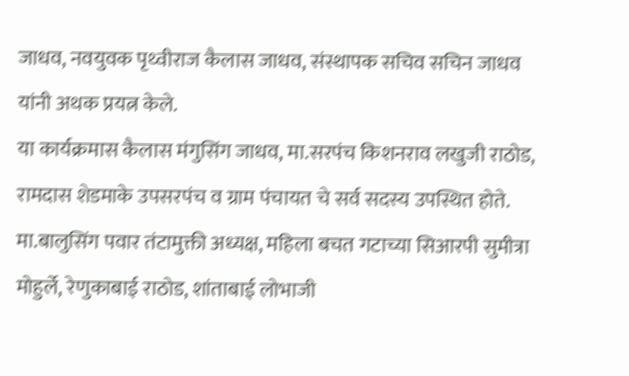जाधव, नवयुवक पृथ्वीराज कैलास जाधव, संस्थापक सचिव सचिन जाधव यांनी अथक प्रयत्न केले.
या कार्यक्रमास कैलास मंगुसिंग जाधव, मा.सरपंच किशनराव लखुजी राठोड, रामदास शेडमाके उपसरपंच व ग्राम पंचायत चे सर्व सदस्य उपस्थित होते. मा.बालुसिंग पवार तंटामुक्ती अध्यक्ष, महिला बचत गटाच्या सिआरपी सुमीत्रा मोहुर्ले, रेणुकाबाई राठोड, शांताबाई लोभाजी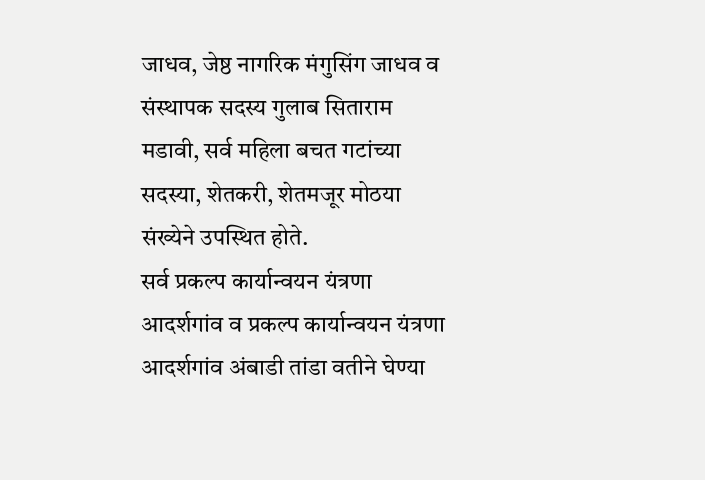जाधव, जेष्ठ नागरिक मंगुसिंग जाधव व संस्थापक सदस्य गुलाब सिताराम मडावी, सर्व महिला बचत गटांच्या सदस्या, शेतकरी, शेतमजूर मोठया संख्येने उपस्थित होते.
सर्व प्रकल्प कार्यान्वयन यंत्रणा आदर्शगांव व प्रकल्प कार्यान्वयन यंत्रणा आदर्शगांव अंबाडी तांडा वतीने घेण्या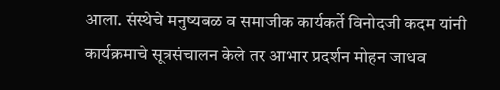आला. संस्थेचे मनुष्यबळ व समाजीक कार्यकर्ते विनोदजी कदम यांनी कार्यक्रमाचे सूत्रसंचालन केले तर आभार प्रदर्शन मोहन जाधव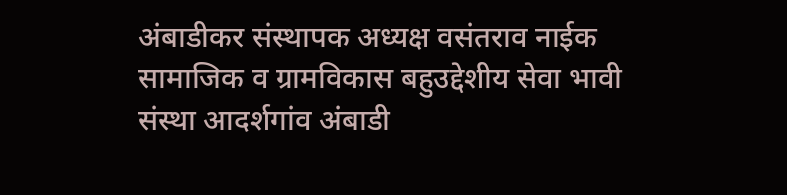अंबाडीकर संस्थापक अध्यक्ष वसंतराव नाईक सामाजिक व ग्रामविकास बहुउद्देशीय सेवा भावी संस्था आदर्शगांव अंबाडी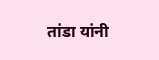तांडा यांनी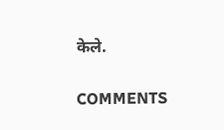केले.

COMMENTS